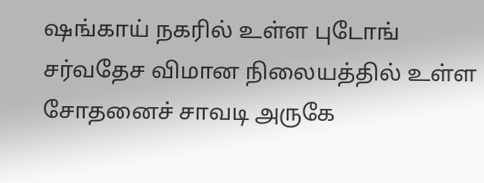ஷங்காய் நகரில் உள்ள புடோங் சர்வதேச விமான நிலையத்தில் உள்ள சோதனைச் சாவடி அருகே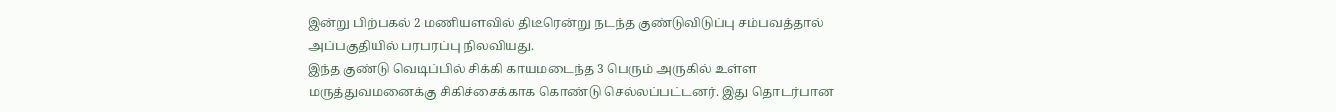இன்று பிற்பகல் 2 மணியளவில் திடீரென்று நடந்த குண்டுவிடுப்பு சம்பவத்தால் அப்பகுதியில் பரபரப்பு நிலவியது.
இந்த குண்டு வெடிப்பில் சிக்கி காயமடைந்த 3 பெரும் அருகில் உள்ள மருத்துவமனைக்கு சிகிச்சைக்காக கொண்டு செல்லப்பட்டனர். இது தொடர்பான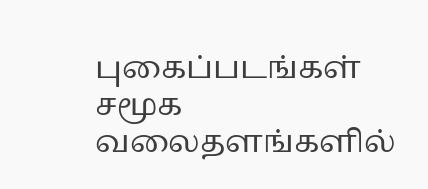புகைப்படங்கள் சமூக வலைதளங்களில்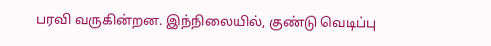பரவி வருகின்றன. இந்நிலையில், குண்டு வெடிப்பு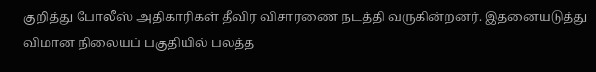குறித்து போலீஸ் அதிகாரிகள் தீவிர விசாரணை நடத்தி வருகின்றனர். இதனையடுத்து விமான நிலையப் பகுதியில் பலத்த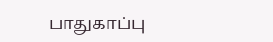பாதுகாப்பு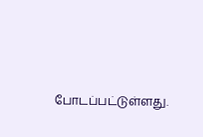போடப்பட்டுள்ளது.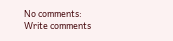No comments:
Write comments